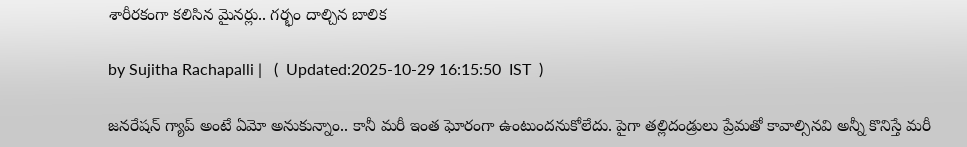శారీరకంగా కలిసిన మైనర్లు.. గర్భం దాల్చిన బాలిక

by Sujitha Rachapalli |   (  Updated:2025-10-29 16:15:50  IST  )

జనరేషన్ గ్యాప్ అంటే ఏమో అనుకున్నాం.. కానీ మరీ ఇంత ఘోరంగా ఉంటుందనుకోలేదు. పైగా తల్లిదండ్రులు ప్రేమతో కావాల్సినవి అన్నీ కొనిస్తే మరీ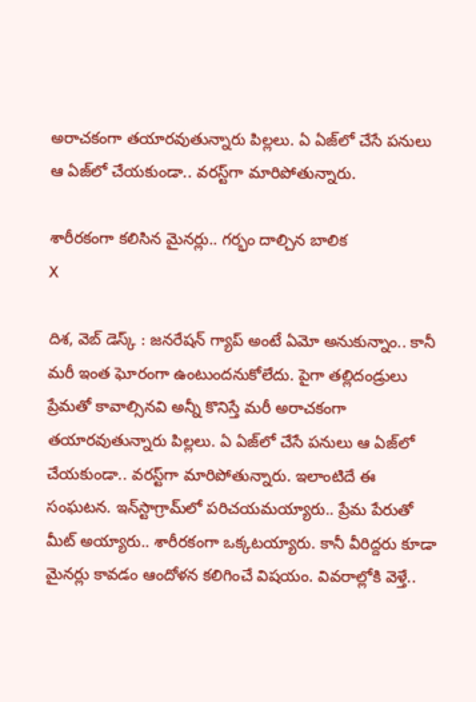అరాచకంగా తయారవుతున్నారు పిల్లలు. ఏ ఏజ్‌లో చేసే పనులు ఆ ఏజ్‌లో చేయకుండా.. వరస్ట్‌గా మారిపోతున్నారు.

శారీరకంగా కలిసిన మైనర్లు.. గర్భం దాల్చిన బాలిక
X

దిశ, వెబ్ డెస్క్ : జనరేషన్ గ్యాప్ అంటే ఏమో అనుకున్నాం.. కానీ మరీ ఇంత ఘోరంగా ఉంటుందనుకోలేదు. పైగా తల్లిదండ్రులు ప్రేమతో కావాల్సినవి అన్నీ కొనిస్తే మరీ అరాచకంగా తయారవుతున్నారు పిల్లలు. ఏ ఏజ్‌లో చేసే పనులు ఆ ఏజ్‌లో చేయకుండా.. వరస్ట్‌గా మారిపోతున్నారు. ఇలాంటిదే ఈ సంఘటన. ఇన్‌స్టాగ్రామ్‌లో పరిచయమయ్యారు.. ప్రేమ పేరుతో మీట్ అయ్యారు.. శారీరకంగా ఒక్కటయ్యారు. కానీ వీరిద్దరు కూడా మైనర్లు కావడం ఆందోళన కలిగించే విషయం. వివరాల్లోకి వెళ్తే..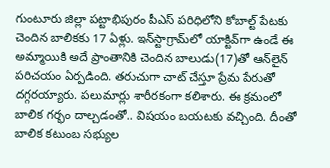గుంటూరు జిల్లా పట్టాభిపురం పీఎస్ పరిధిలోని కోబాల్ట్ పేటకు చెందిన బాలికకు 17 ఏళ్లు. ఇన్‌స్టాగ్రామ్‌లో యాక్టివ్‌గా ఉండే ఈ అమ్మాయికి అదే ప్రాంతానికి చెందిన బాలుడు(17)తో ఆన్‌లైన్ పరిచయం ఏర్పడింది. తరుచుగా చాట్ చేస్తూ ప్రేమ పేరుతో దగ్గరయ్యారు. పలుమార్లు శారీరకంగా కలిశారు. ఈ క్రమంలో బాలిక గర్భం దాల్చడంతో.. విషయం బయటకు వచ్చింది. దీంతో బాలిక కటుంబ సభ్యుల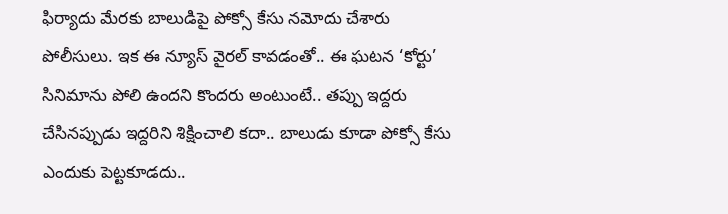ఫిర్యాదు మేరకు బాలుడిపై పోక్సో కేసు నమోదు చేశారు పోలీసులు. ఇక ఈ న్యూస్ వైరల్ కావడంతో.. ఈ ఘటన ‘కోర్టు’ సినిమాను పోలి ఉందని కొందరు అంటుంటే.. తప్పు ఇద్దరు చేసినప్పుడు ఇద్దరిని శిక్షించాలి కదా.. బాలుడు కూడా పోక్సో కేసు ఎందుకు పెట్టకూడదు..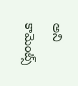అని కామెంట్స్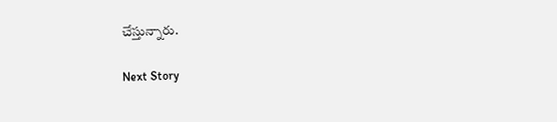చేస్తున్నారు.

Next Story